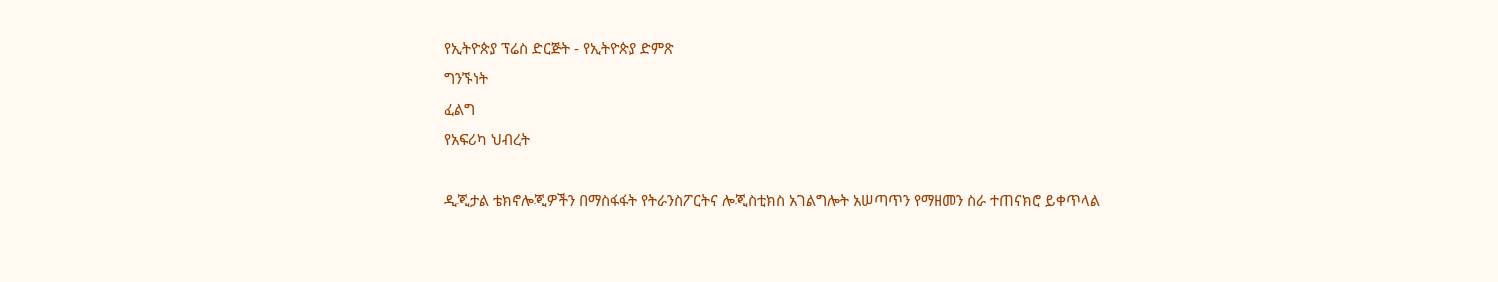የኢትዮጵያ ፕሬስ ድርጅት - የኢትዮጵያ ድምጽ
ግንኙነት
ፈልግ
የአፍሪካ ህብረት

ዲጂታል ቴክኖሎጂዎችን በማስፋፋት የትራንስፖርትና ሎጂስቲክስ አገልግሎት አሠጣጥን የማዘመን ስራ ተጠናክሮ ይቀጥላል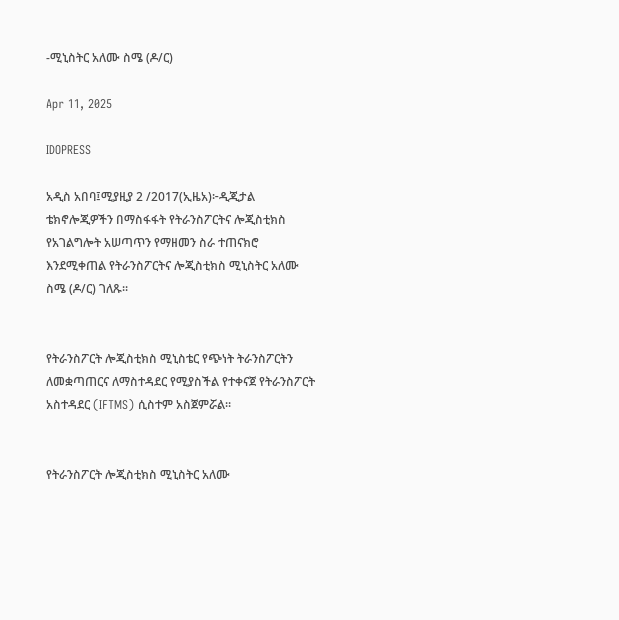-ሚኒስትር አለሙ ስሜ (ዶ/ር)

Apr 11, 2025

IDOPRESS

አዲስ አበባ፤ሚያዚያ 2 /2017(ኢዜአ)፦ዲጂታል ቴክኖሎጂዎችን በማስፋፋት የትራንስፖርትና ሎጂስቲክስ የአገልግሎት አሠጣጥን የማዘመን ስራ ተጠናክሮ እንደሚቀጠል የትራንስፖርትና ሎጂስቲክስ ሚኒስትር አለሙ ስሜ (ዶ/ር) ገለጹ፡፡


የትራንስፖርት ሎጂስቲክስ ሚኒስቴር የጭነት ትራንስፖርትን ለመቋጣጠርና ለማስተዳደር የሚያስችል የተቀናጀ የትራንስፖርት አስተዳደር (IFTMS) ሲስተም አስጀምሯል።


የትራንስፖርት ሎጂስቲክስ ሚኒስትር አለሙ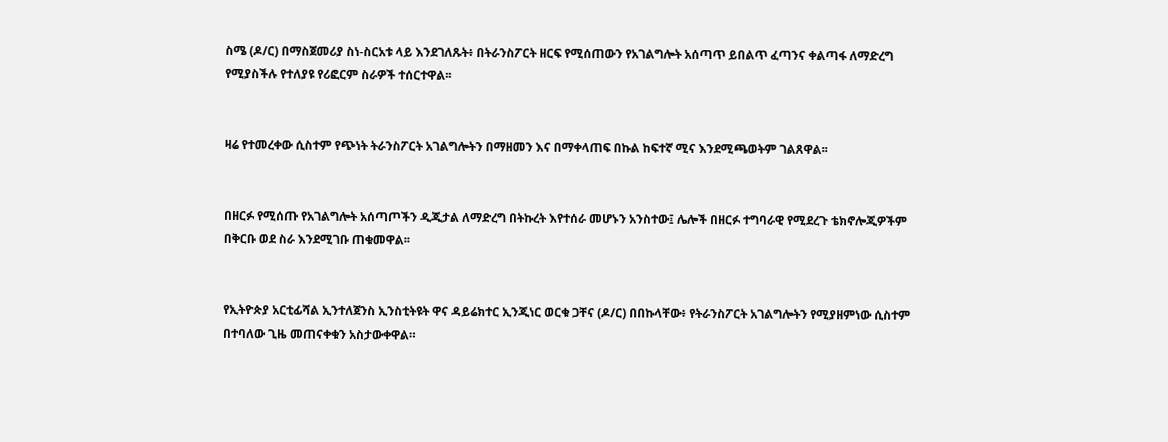ስሜ (ዶ/ር) በማስጀመሪያ ስነ-ስርአቱ ላይ እንደገለጹት፥ በትራንስፖርት ዘርፍ የሚሰጠውን የአገልግሎት አሰጣጥ ይበልጥ ፈጣንና ቀልጣፋ ለማድረግ የሚያስችሉ የተለያዩ የሪፎርም ስራዎች ተሰርተዋል፡፡


ዛሬ የተመረቀው ሲስተም የጭነት ትራንስፖርት አገልግሎትን በማዘመን እና በማቀላጠፍ በኩል ከፍተኛ ሚና እንደሚጫወትም ገልጸዋል፡፡


በዘርፉ የሚሰጡ የአገልግሎት አሰጣጦችን ዲጂታል ለማድረግ በትኩረት እየተሰራ መሆኑን አንስተው፤ ሌሎች በዘርፉ ተግባራዊ የሚደረጉ ቴክኖሎጂዎችም በቅርቡ ወደ ስራ እንደሚገቡ ጠቁመዋል፡፡


የኢትዮጵያ አርቲፊሻል ኢንተለጀንስ ኢንስቲትዩት ዋና ዳይሬክተር ኢንጂነር ወርቁ ጋቸና (ዶ/ር) በበኩላቸው፥ የትራንስፖርት አገልግሎትን የሚያዘምነው ሲስተም በተባለው ጊዜ መጠናቀቁን አስታውቀዋል።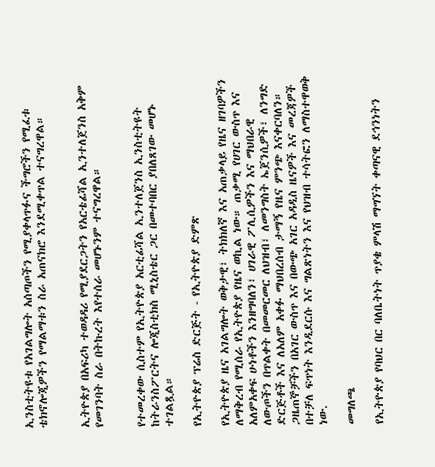ኢንስቲትዩቱ የአገልግሎት አሰጣጦችን የሚያቀላጥፉና ችግሮችን የሚፈቱ ቴክኖሎጂዎችን የማልማቱን ስራ አጠናክሮ እንደሚቀጥል ተናግረዋል።


ኢትዮጵያ በአፍሪካ ተወዳዳሪ የሚያደርጋትን የአርቴፊሻል ኢንተለጀንስ አቅም የመገንባት ስራ በትኩረት እየተሰራ መሆኑንም ተናግረዋል።


የተመረቀው ሲስተም የኢትዮጵያ አርቲፊሻል ኢንተለጀንስ ኢንስቲትዩት ከትራንስፖርትና ሎጂስቲክስ ሚኒስቴር ጋር በመተባበር ያበለጸገው መሆኑ ተገልጿል።

የኢትዮጵያ ፕሬስ ድርጅት - የኢትዮጵያ ድምጽ

የኢትዮጵያ ዜና አገልግሎት ወቅታዊ፣ ትክክለኛ እና አጠቃላይ የዜና ዘገባዎችን ለማቅረብ የሚሰራ የኢትዮጵያ የዜና ወኪል ነው። ጠቃሚ የሀገር ውስጥ እና አለምአቀፍ ሁነቶችን እንዘግባለን፣ ሀገራዊ ፖሊሲዎችን እና ማህበራዊ ለውጦችን በጥልቀት በመመርመር ለህዝብ፣ ለመንግስት ኤጀንሲዎች፣ ለንግድ ድርጅቶች እና ለአለም አቀፉ ማህበረሰብ ታማኝ የዜና ምንጭ እናቀርባለን። ጋዜጠኞቻችን በአገር ውስጥ እና በውጭ አገር አዳዲስ ዜናዎች እና መረጃዎች በተቻለ ፍጥነት እንዲደርሱ እና ግልጽነትን እና የህዝብ ተሳትፎን ለማስተዋወቅ ነው.

መግለጫ

የኢትዮጵያ የባህር በር ባለቤትነት ጥያቄ ምላሽ ማግኘት ቀጣናዊ ደኅንነትን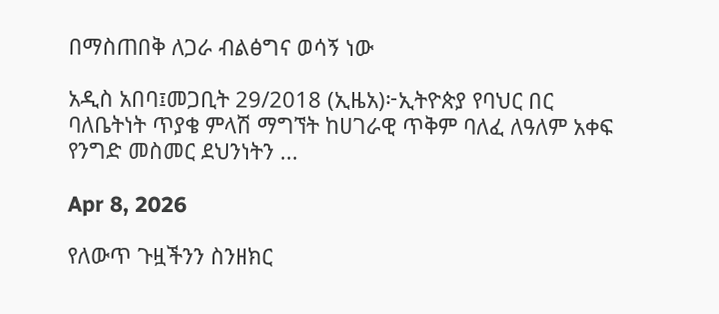በማስጠበቅ ለጋራ ብልፅግና ወሳኝ ነው

አዲስ አበባ፤መጋቢት 29/2018 (ኢዜአ)፦ኢትዮጵያ የባህር በር ባለቤትነት ጥያቄ ምላሽ ማግኘት ከሀገራዊ ጥቅም ባለፈ ለዓለም አቀፍ የንግድ መስመር ደህንነትን ...

Apr 8, 2026

የለውጥ ጉዟችንን ስንዘክር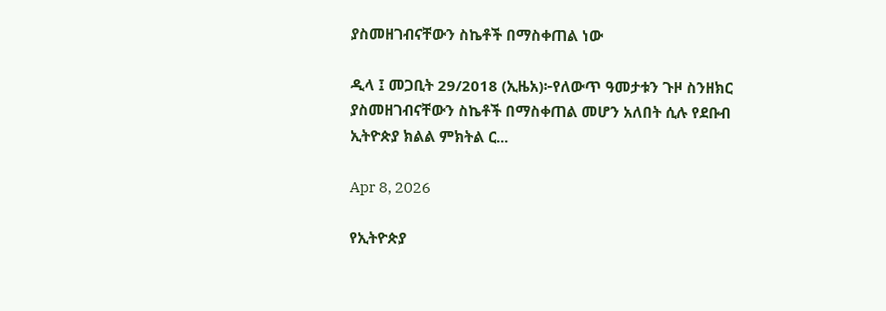ያስመዘገብናቸውን ስኬቶች በማስቀጠል ነው

ዲላ ፤ መጋቢት 29/2018 (ኢዜአ)፦የለውጥ ዓመታቱን ጉዞ ስንዘክር ያስመዘገብናቸውን ስኬቶች በማስቀጠል መሆን አለበት ሲሉ የደቡብ ኢትዮጵያ ክልል ምክትል ር...

Apr 8, 2026

የኢትዮጵያ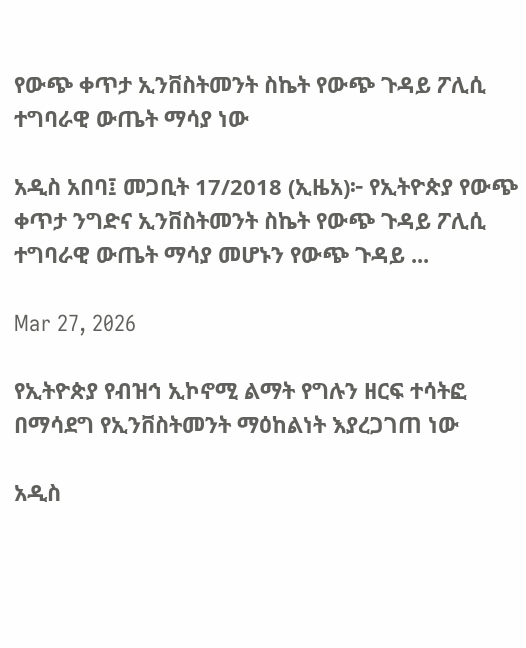የውጭ ቀጥታ ኢንቨስትመንት ስኬት የውጭ ጉዳይ ፖሊሲ ተግባራዊ ውጤት ማሳያ ነው

አዲስ አበባ፤ መጋቢት 17/2018 (ኢዜአ)፦ የኢትዮጵያ የውጭ ቀጥታ ንግድና ኢንቨስትመንት ስኬት የውጭ ጉዳይ ፖሊሲ ተግባራዊ ውጤት ማሳያ መሆኑን የውጭ ጉዳይ ...

Mar 27, 2026

የኢትዮጵያ የብዝኅ ኢኮኖሚ ልማት የግሉን ዘርፍ ተሳትፎ በማሳደግ የኢንቨስትመንት ማዕከልነት እያረጋገጠ ነው

አዲስ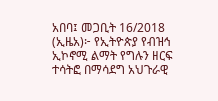አበባ፤ መጋቢት 16/2018 (ኢዜአ)፦ የኢትዮጵያ የብዝኅ ኢኮኖሚ ልማት የግሉን ዘርፍ ተሳትፎ በማሳደግ አህጉራዊ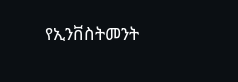የኢንቨስትመንት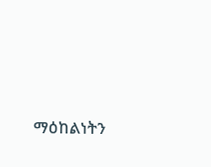ማዕከልነትን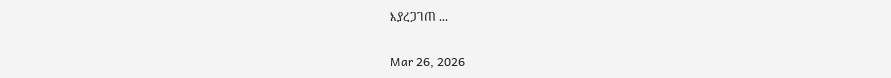እያረጋገጠ ...

Mar 26, 2026